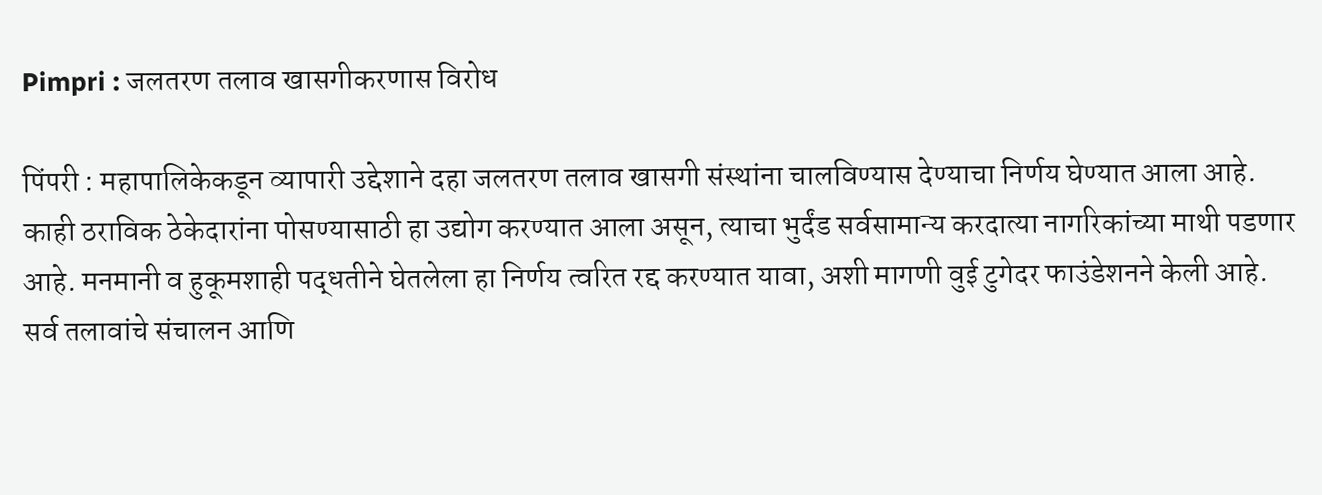Pimpri : जलतरण तलाव खासगीकरणास विरोध

पिंपरी : महापालिकेकडून व्यापारी उद्देशाने दहा जलतरण तलाव खासगी संस्थांना चालविण्यास देण्याचा निर्णय घेण्यात आला आहे. काही ठराविक ठेकेदारांना पोसण्यासाठी हा उद्योग करण्यात आला असून, त्याचा भुर्दंड सर्वसामान्य करदात्या नागरिकांच्या माथी पडणार आहे. मनमानी व हुकूमशाही पद्धतीने घेतलेला हा निर्णय त्वरित रद्द करण्यात यावा, अशी मागणी वुई टुगेदर फाउंडेशनने केली आहे.
सर्व तलावांचे संचालन आणि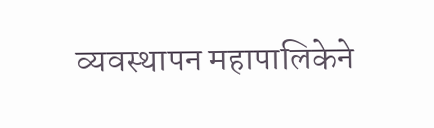व्यवस्थापन महापालिकेने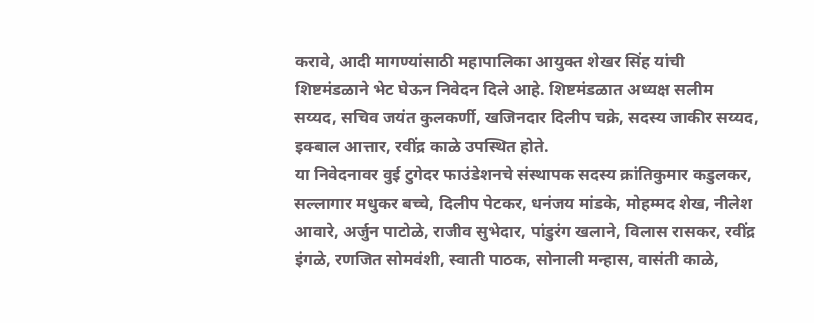करावे, आदी मागण्यांसाठी महापालिका आयुक्त शेखर सिंह यांची शिष्टमंडळाने भेट घेऊन निवेदन दिले आहे. शिष्टमंडळात अध्यक्ष सलीम सय्यद, सचिव जयंत कुलकर्णी, खजिनदार दिलीप चक्रे, सदस्य जाकीर सय्यद, इक्बाल आत्तार, रवींद्र काळे उपस्थित होते.
या निवेदनावर वुई टुगेदर फाउंडेशनचे संस्थापक सदस्य क्रांतिकुमार कडुलकर, सल्लागार मधुकर बच्चे, दिलीप पेटकर, धनंजय मांडके, मोहम्मद शेख, नीलेश आवारे, अर्जुन पाटोळे, राजीव सुभेदार, पांडुरंग खलाने, विलास रासकर, रवींद्र इंगळे, रणजित सोमवंशी, स्वाती पाठक, सोनाली मन्हास, वासंती काळे,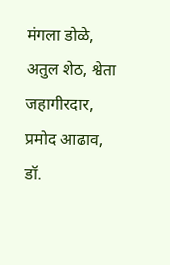मंगला डोळे, अतुल शेठ, श्वेता जहागीरदार, प्रमोद आढाव, डॉ.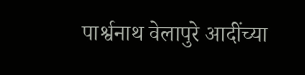पार्श्वनाथ वेलापुरे आदींच्या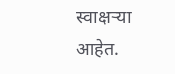स्वाक्षऱ्या आहेत.